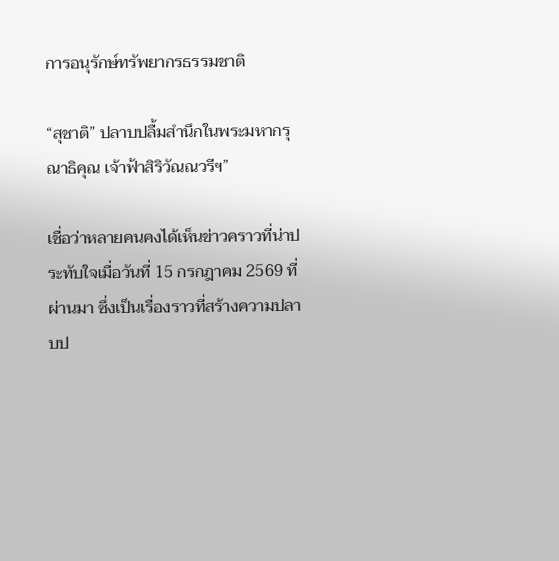การอนุรักษ์ทรัพยากรธรรมชาติ

“สุชาติ” ปลาบปลื้มสำนึกในพระมหากรุณาธิคุณ เจ้าฟ้าสิริวัณณวรีฯ”

เชื่อว่าหลายคนคงได้เห็นข่าวคราวที่น่าประทับใจเมื่อวันที่ 15 กรกฎาคม 2569 ที่ผ่านมา ซึ่งเป็นเรื่องราวที่สร้างความปลาบป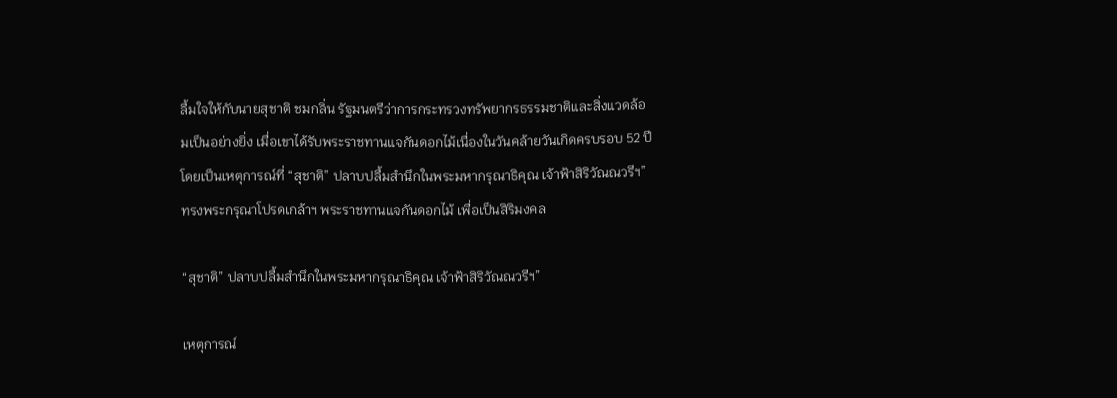ลื้มใจให้กับนายสุชาติ ชมกลิ่น รัฐมนตรีว่าการกระทรวงทรัพยากรธรรมชาติและสิ่งแวดล้อมเป็นอย่างยิ่ง เมื่อเขาได้รับพระราชทานแจกันดอกไม้เนื่องในวันคล้ายวันเกิดครบรอบ 52 ปี โดยเป็นเหตุการณ์ที่ “สุชาติ” ปลาบปลื้มสำนึกในพระมหากรุณาธิคุณ เจ้าฟ้าสิริวัณณวรีฯ” ทรงพระกรุณาโปรดเกล้าฯ พระราชทานแจกันดอกไม้ เพื่อเป็นสิริมงคล

“สุชาติ” ปลาบปลื้มสำนึกในพระมหากรุณาธิคุณ เจ้าฟ้าสิริวัณณวรีฯ”

เหตุการณ์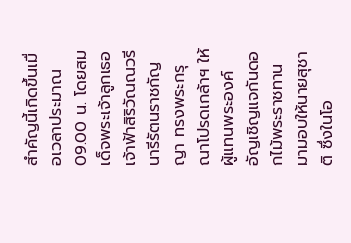สำคัญนี้เกิดขึ้นเมื่อเวลาประมาณ 09.00 น. โดยสมเด็จพระเจ้าลูกเธอ เจ้าฟ้าสิริวัณณวรี นารีรัตนราชกัญญา ทรงพระกรุณาโปรดเกล้าฯ ให้ผู้แทนพระองค์อัญเชิญแจกันดอกไม้พระราชทานมามอบให้นายสุชาติ ซึ่งในโอ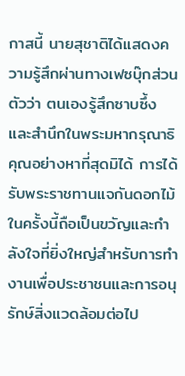กาสนี้ นายสุชาติได้แสดงความรู้สึกผ่านทางเฟซบุ๊กส่วนตัวว่า ตนเองรู้สึกซาบซึ้งและสำนึกในพระมหากรุณาธิคุณอย่างหาที่สุดมิได้ การได้รับพระราชทานแจกันดอกไม้ในครั้งนี้ถือเป็นขวัญและกำลังใจที่ยิ่งใหญ่สำหรับการทำงานเพื่อประชาชนและการอนุรักษ์สิ่งแวดล้อมต่อไป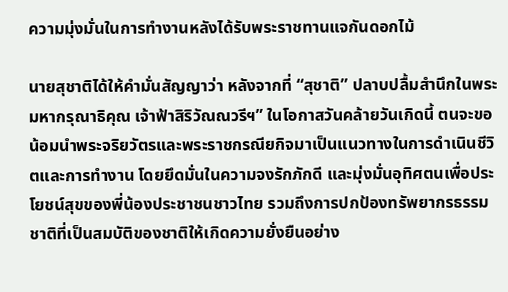ความมุ่งมั่นในการทำงานหลังได้รับพระราชทานแจกันดอกไม้

นายสุชาติได้ให้คำมั่นสัญญาว่า หลังจากที่ “สุชาติ” ปลาบปลื้มสำนึกในพระมหากรุณาธิคุณ เจ้าฟ้าสิริวัณณวรีฯ” ในโอกาสวันคล้ายวันเกิดนี้ ตนจะขอน้อมนำพระจริยวัตรและพระราชกรณียกิจมาเป็นแนวทางในการดำเนินชีวิตและการทำงาน โดยยึดมั่นในความจงรักภักดี และมุ่งมั่นอุทิศตนเพื่อประโยชน์สุขของพี่น้องประชาชนชาวไทย รวมถึงการปกป้องทรัพยากรธรรมชาติที่เป็นสมบัติของชาติให้เกิดความยั่งยืนอย่าง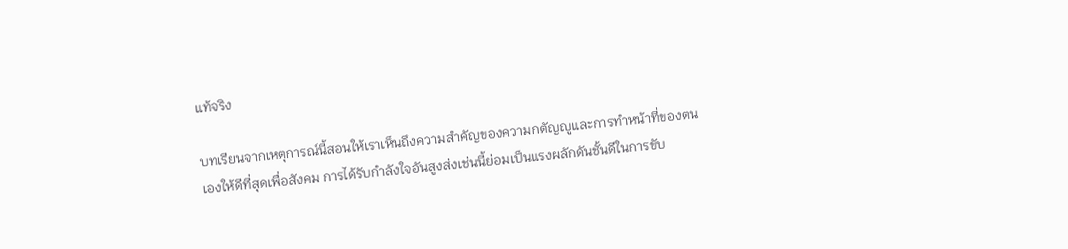แท้จริง

บทเรียนจากเหตุการณ์นี้สอนให้เราเห็นถึงความสำคัญของความกตัญญูและการทำหน้าที่ของตนเองให้ดีที่สุดเพื่อสังคม การได้รับกำลังใจอันสูงส่งเช่นนี้ย่อมเป็นแรงผลักดันชั้นดีในการขับ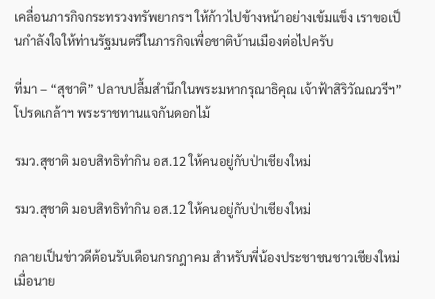เคลื่อนภารกิจกระทรวงทรัพยากรฯ ให้ก้าวไปข้างหน้าอย่างเข้มแข็ง เราขอเป็นกำลังใจให้ท่านรัฐมนตรีในภารกิจเพื่อชาติบ้านเมืองต่อไปครับ

ที่มา – “สุชาติ” ปลาบปลื้มสำนึกในพระมหากรุณาธิคุณ เจ้าฟ้าสิริวัณณวรีฯ” โปรดเกล้าฯ พระราชทานแจกันดอกไม้

รมว.สุชาติ มอบสิทธิทำกิน อส.12 ให้คนอยู่กับป่าเชียงใหม่

รมว.สุชาติ มอบสิทธิทำกิน อส.12 ให้คนอยู่กับป่าเชียงใหม่

กลายเป็นข่าวดีต้อนรับเดือนกรกฎาคม สำหรับพี่น้องประชาชนชาวเชียงใหม่ เมื่อนาย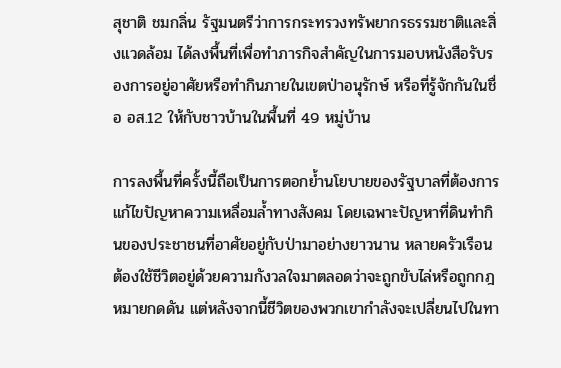สุชาติ ชมกลิ่น รัฐมนตรีว่าการกระทรวงทรัพยากรธรรมชาติและสิ่งแวดล้อม ได้ลงพื้นที่เพื่อทำภารกิจสำคัญในการมอบหนังสือรับรองการอยู่อาศัยหรือทำกินภายในเขตป่าอนุรักษ์ หรือที่รู้จักกันในชื่อ อส.12 ให้กับชาวบ้านในพื้นที่ 49 หมู่บ้าน

การลงพื้นที่ครั้งนี้ถือเป็นการตอกย้ำนโยบายของรัฐบาลที่ต้องการแก้ไขปัญหาความเหลื่อมล้ำทางสังคม โดยเฉพาะปัญหาที่ดินทำกินของประชาชนที่อาศัยอยู่กับป่ามาอย่างยาวนาน หลายครัวเรือนต้องใช้ชีวิตอยู่ด้วยความกังวลใจมาตลอดว่าจะถูกขับไล่หรือถูกกฎหมายกดดัน แต่หลังจากนี้ชีวิตของพวกเขากำลังจะเปลี่ยนไปในทา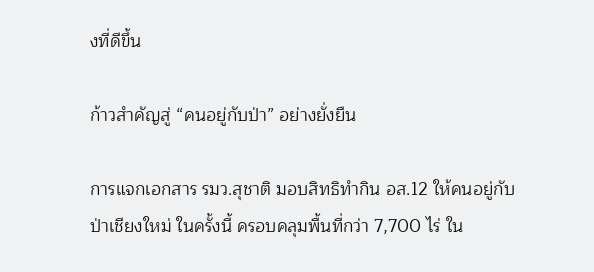งที่ดีขึ้น

ก้าวสำคัญสู่ “คนอยู่กับป่า” อย่างยั่งยืน

การแจกเอกสาร รมว.สุชาติ มอบสิทธิทำกิน อส.12 ให้คนอยู่กับป่าเชียงใหม่ ในครั้งนี้ ครอบคลุมพื้นที่กว่า 7,700 ไร่ ใน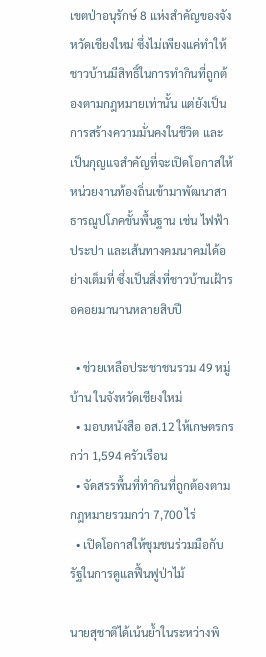เขตป่าอนุรักษ์ 8 แห่งสำคัญของจังหวัดเชียงใหม่ ซึ่งไม่เพียงแค่ทำให้ชาวบ้านมีสิทธิ์ในการทำกินที่ถูกต้องตามกฎหมายเท่านั้น แต่ยังเป็นการสร้างความมั่นคงในชีวิต และเป็นกุญแจสำคัญที่จะเปิดโอกาสให้หน่วยงานท้องถิ่นเข้ามาพัฒนาสาธารณูปโภคขั้นพื้นฐาน เช่น ไฟฟ้า ประปา และเส้นทางคมนาคมได้อย่างเต็มที่ ซึ่งเป็นสิ่งที่ชาวบ้านเฝ้ารอคอยมานานหลายสิบปี

  • ช่วยเหลือประชาชนรวม 49 หมู่บ้าน ในจังหวัดเชียงใหม่
  • มอบหนังสือ อส.12 ให้เกษตรกรกว่า 1,594 ครัวเรือน
  • จัดสรรพื้นที่ทำกินที่ถูกต้องตามกฎหมายรวมกว่า 7,700 ไร่
  • เปิดโอกาสให้ชุมชนร่วมมือกับรัฐในการดูแลฟื้นฟูป่าไม้

นายสุชาติได้เน้นย้ำในระหว่างพิ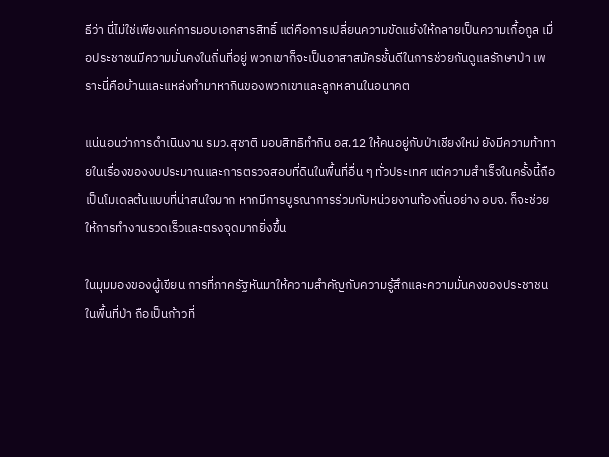ธีว่า นี่ไม่ใช่เพียงแค่การมอบเอกสารสิทธิ์ แต่คือการเปลี่ยนความขัดแย้งให้กลายเป็นความเกื้อกูล เมื่อประชาชนมีความมั่นคงในถิ่นที่อยู่ พวกเขาก็จะเป็นอาสาสมัครชั้นดีในการช่วยกันดูแลรักษาป่า เพราะนี่คือบ้านและแหล่งทำมาหากินของพวกเขาและลูกหลานในอนาคต

แน่นอนว่าการดำเนินงาน รมว.สุชาติ มอบสิทธิทำกิน อส.12 ให้คนอยู่กับป่าเชียงใหม่ ยังมีความท้าทายในเรื่องของงบประมาณและการตรวจสอบที่ดินในพื้นที่อื่น ๆ ทั่วประเทศ แต่ความสำเร็จในครั้งนี้ถือเป็นโมเดลต้นแบบที่น่าสนใจมาก หากมีการบูรณาการร่วมกับหน่วยงานท้องถิ่นอย่าง อบจ. ก็จะช่วยให้การทำงานรวดเร็วและตรงจุดมากยิ่งขึ้น

ในมุมมองของผู้เขียน การที่ภาครัฐหันมาให้ความสำคัญกับความรู้สึกและความมั่นคงของประชาชนในพื้นที่ป่า ถือเป็นก้าวที่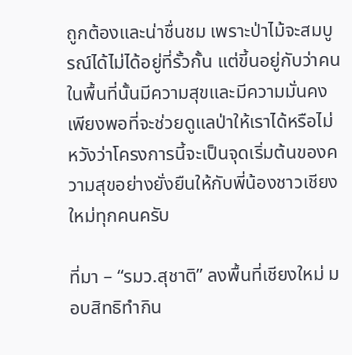ถูกต้องและน่าชื่นชม เพราะป่าไม้จะสมบูรณ์ได้ไม่ได้อยู่ที่รั้วกั้น แต่ขี้นอยู่กับว่าคนในพื้นที่นั้นมีความสุขและมีความมั่นคงเพียงพอที่จะช่วยดูแลป่าให้เราได้หรือไม่ หวังว่าโครงการนี้จะเป็นจุดเริ่มต้นของความสุขอย่างยั่งยืนให้กับพี่น้องชาวเชียงใหม่ทุกคนครับ

ที่มา – “รมว.สุชาติ” ลงพื้นที่เชียงใหม่ มอบสิทธิทำกิน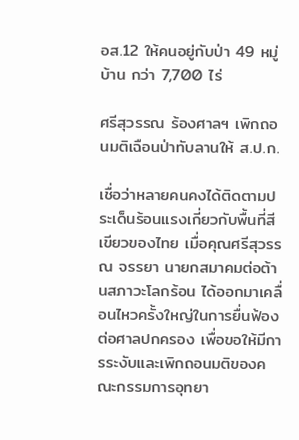อส.12 ให้คนอยู่กับป่า 49 หมู่บ้าน กว่า 7,700 ไร่

ศรีสุวรรณ ร้องศาลฯ เพิกถอนมติเฉือนป่าทับลานให้ ส.ป.ก.

เชื่อว่าหลายคนคงได้ติดตามประเด็นร้อนแรงเกี่ยวกับพื้นที่สีเขียวของไทย เมื่อคุณศรีสุวรรณ จรรยา นายกสมาคมต่อต้านสภาวะโลกร้อน ได้ออกมาเคลื่อนไหวครั้งใหญ่ในการยื่นฟ้องต่อศาลปกครอง เพื่อขอให้มีการระงับและเพิกถอนมติของคณะกรรมการอุทยา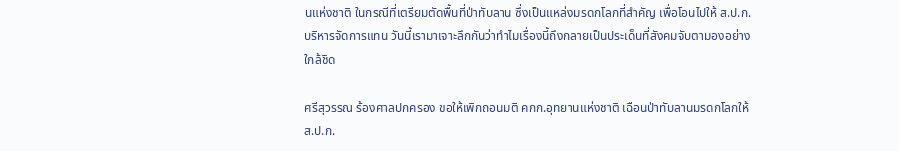นแห่งชาติ ในกรณีที่เตรียมตัดพื้นที่ป่าทับลาน ซึ่งเป็นแหล่งมรดกโลกที่สำคัญ เพื่อโอนไปให้ ส.ป.ก. บริหารจัดการแทน วันนี้เรามาเจาะลึกกันว่าทำไมเรื่องนี้ถึงกลายเป็นประเด็นที่สังคมจับตามองอย่างใกล้ชิด

ศรีสุวรรณ ร้องศาลปกครอง ขอให้เพิกถอนมติ คกก.อุทยานแห่งชาติ เฉือนป่าทับลานมรดกโลกให้ ส.ป.ก.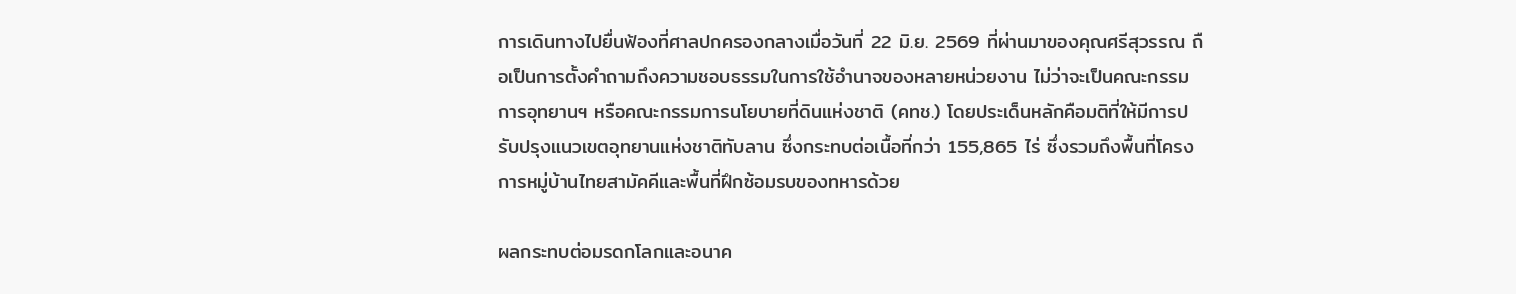การเดินทางไปยื่นฟ้องที่ศาลปกครองกลางเมื่อวันที่ 22 มิ.ย. 2569 ที่ผ่านมาของคุณศรีสุวรรณ ถือเป็นการตั้งคำถามถึงความชอบธรรมในการใช้อำนาจของหลายหน่วยงาน ไม่ว่าจะเป็นคณะกรรมการอุทยานฯ หรือคณะกรรมการนโยบายที่ดินแห่งชาติ (คทช.) โดยประเด็นหลักคือมติที่ให้มีการปรับปรุงแนวเขตอุทยานแห่งชาติทับลาน ซึ่งกระทบต่อเนื้อที่กว่า 155,865 ไร่ ซึ่งรวมถึงพื้นที่โครงการหมู่บ้านไทยสามัคคีและพื้นที่ฝึกซ้อมรบของทหารด้วย

ผลกระทบต่อมรดกโลกและอนาค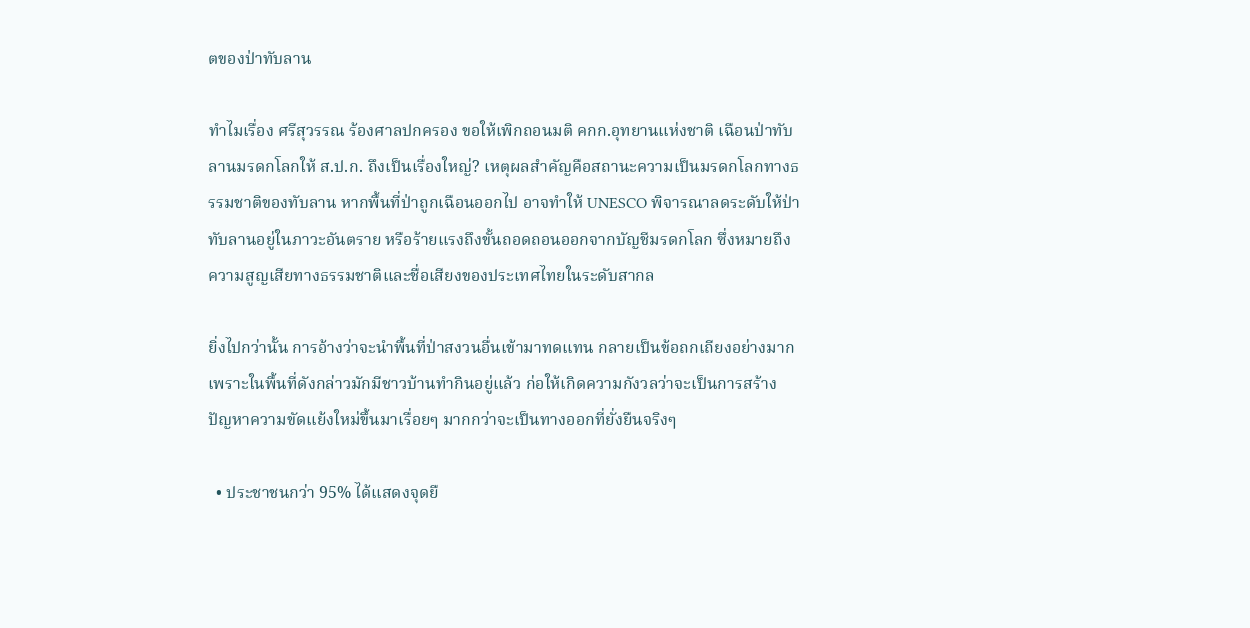ตของป่าทับลาน

ทำไมเรื่อง ศรีสุวรรณ ร้องศาลปกครอง ขอให้เพิกถอนมติ คกก.อุทยานแห่งชาติ เฉือนป่าทับลานมรดกโลกให้ ส.ป.ก. ถึงเป็นเรื่องใหญ่? เหตุผลสำคัญคือสถานะความเป็นมรดกโลกทางธรรมชาติของทับลาน หากพื้นที่ป่าถูกเฉือนออกไป อาจทำให้ UNESCO พิจารณาลดระดับให้ป่าทับลานอยู่ในภาวะอันตราย หรือร้ายแรงถึงขั้นถอดถอนออกจากบัญชีมรดกโลก ซึ่งหมายถึงความสูญเสียทางธรรมชาติและชื่อเสียงของประเทศไทยในระดับสากล

ยิ่งไปกว่านั้น การอ้างว่าจะนำพื้นที่ป่าสงวนอื่นเข้ามาทดแทน กลายเป็นข้อถกเถียงอย่างมาก เพราะในพื้นที่ดังกล่าวมักมีชาวบ้านทำกินอยู่แล้ว ก่อให้เกิดความกังวลว่าจะเป็นการสร้างปัญหาความขัดแย้งใหม่ขึ้นมาเรื่อยๆ มากกว่าจะเป็นทางออกที่ยั่งยืนจริงๆ

  • ประชาชนกว่า 95% ได้แสดงจุดยื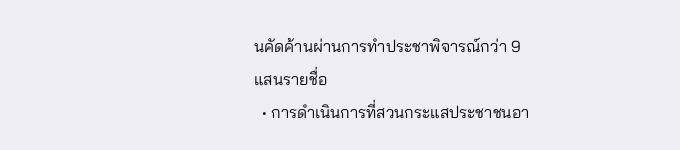นคัดค้านผ่านการทำประชาพิจารณ์กว่า 9 แสนรายชื่อ
  • การดำเนินการที่สวนกระแสประชาชนอา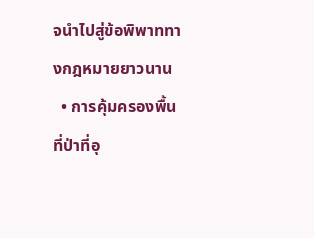จนำไปสู่ข้อพิพาททางกฎหมายยาวนาน
  • การคุ้มครองพื้นที่ป่าที่อุ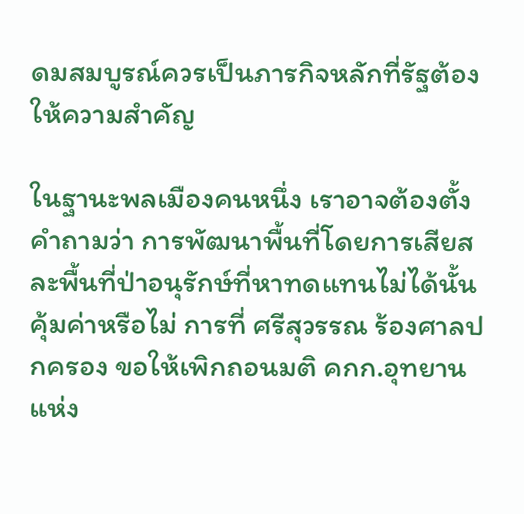ดมสมบูรณ์ควรเป็นภารกิจหลักที่รัฐต้องให้ความสำคัญ

ในฐานะพลเมืองคนหนึ่ง เราอาจต้องตั้งคำถามว่า การพัฒนาพื้นที่โดยการเสียสละพื้นที่ป่าอนุรักษ์ที่หาทดแทนไม่ได้นั้นคุ้มค่าหรือไม่ การที่ ศรีสุวรรณ ร้องศาลปกครอง ขอให้เพิกถอนมติ คกก.อุทยานแห่ง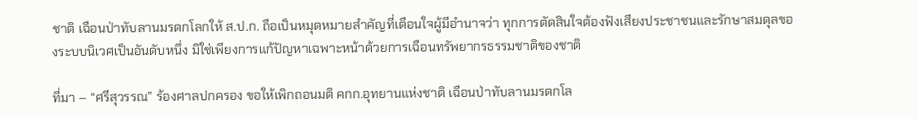ชาติ เฉือนป่าทับลานมรดกโลกให้ ส.ป.ก. ถือเป็นหมุดหมายสำคัญที่เตือนใจผู้มีอำนาจว่า ทุกการตัดสินใจต้องฟังเสียงประชาชนและรักษาสมดุลของระบบนิเวศเป็นอันดับหนึ่ง มิใช่เพียงการแก้ปัญหาเฉพาะหน้าด้วยการเฉือนทรัพยากรธรรมชาติของชาติ

ที่มา – “ศรีสุวรรณ” ร้องศาลปกครอง ขอให้เพิกถอนมติ คกก.อุทยานแห่งชาติ เฉือนป่าทับลานมรดกโล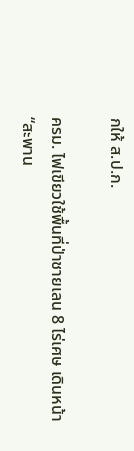กให้ ส.ป.ก.

ครม. ไฟเขียวใช้พื้นที่ป่าชายเลน 8 ไร่เศษ เดินหน้า “สะพาน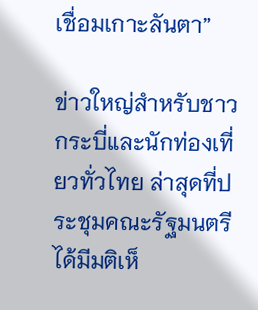เชื่อมเกาะลันตา”

ข่าวใหญ่สำหรับชาวกระบี่และนักท่องเที่ยวทั่วไทย ล่าสุดที่ประชุมคณะรัฐมนตรีได้มีมติเห็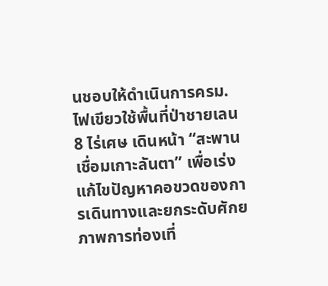นชอบให้ดำเนินการครม. ไฟเขียวใช้พื้นที่ป่าชายเลน 8 ไร่เศษ เดินหน้า “สะพานเชื่อมเกาะลันตา” เพื่อเร่งแก้ไขปัญหาคอขวดของการเดินทางและยกระดับศักยภาพการท่องเที่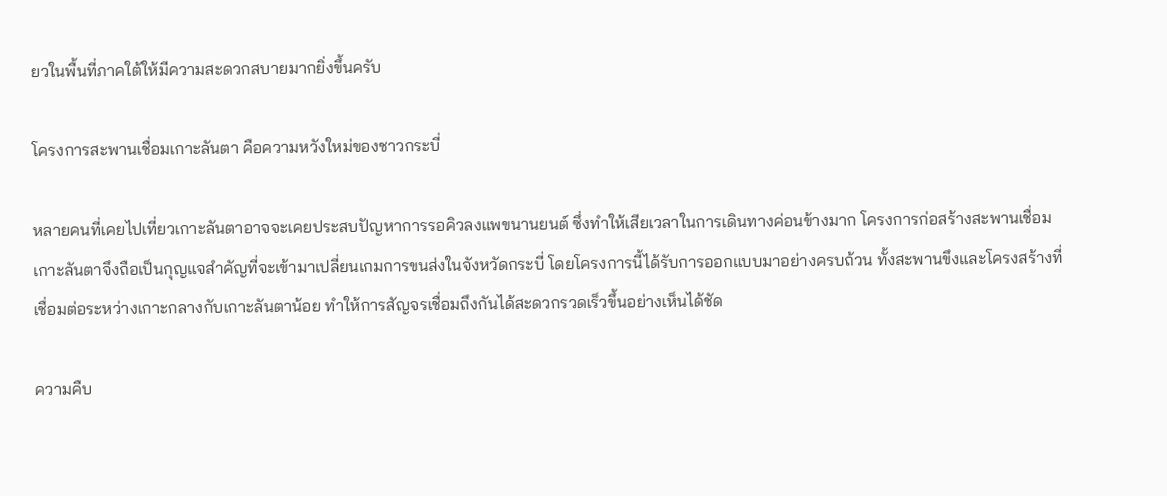ยวในพื้นที่ภาคใต้ให้มีความสะดวกสบายมากยิ่งขึ้นครับ

โครงการสะพานเชื่อมเกาะลันตา คือความหวังใหม่ของชาวกระบี่

หลายคนที่เคยไปเที่ยวเกาะลันตาอาจจะเคยประสบปัญหาการรอคิวลงแพขนานยนต์ ซึ่งทำให้เสียเวลาในการเดินทางค่อนข้างมาก โครงการก่อสร้างสะพานเชื่อมเกาะลันตาจึงถือเป็นกุญแจสำคัญที่จะเข้ามาเปลี่ยนเกมการขนส่งในจังหวัดกระบี่ โดยโครงการนี้ได้รับการออกแบบมาอย่างครบถ้วน ทั้งสะพานขึงและโครงสร้างที่เชื่อมต่อระหว่างเกาะกลางกับเกาะลันตาน้อย ทำให้การสัญจรเชื่อมถึงกันได้สะดวกรวดเร็วขึ้นอย่างเห็นได้ชัด

ความคืบ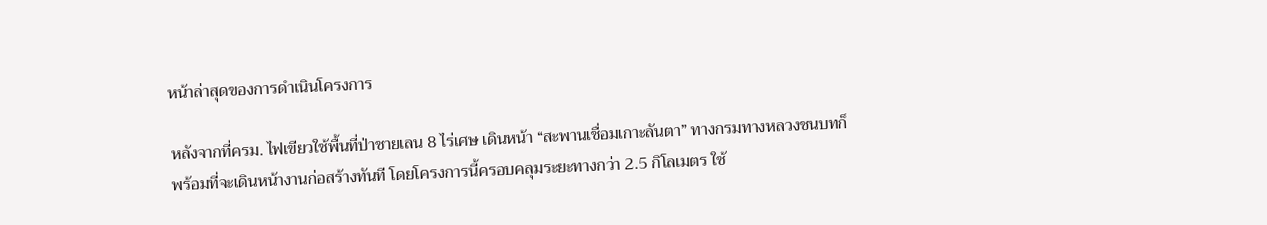หน้าล่าสุดของการดำเนินโครงการ

หลังจากที่ครม. ไฟเขียวใช้พื้นที่ป่าชายเลน 8 ไร่เศษ เดินหน้า “สะพานเชื่อมเกาะลันตา” ทางกรมทางหลวงชนบทก็พร้อมที่จะเดินหน้างานก่อสร้างทันที โดยโครงการนี้ครอบคลุมระยะทางกว่า 2.5 กิโลเมตร ใช้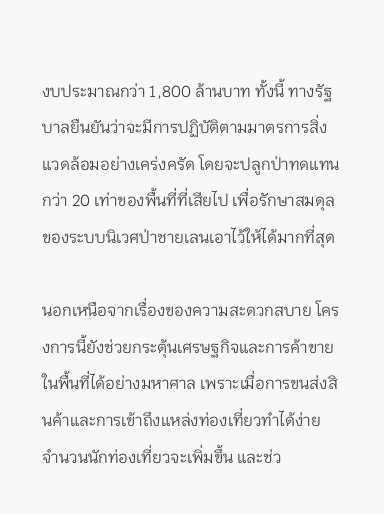งบประมาณกว่า 1,800 ล้านบาท ทั้งนี้ ทางรัฐบาลยืนยันว่าจะมีการปฏิบัติตามมาตรการสิ่งแวดล้อมอย่างเคร่งครัด โดยจะปลูกป่าทดแทนกว่า 20 เท่าของพื้นที่ที่เสียไป เพื่อรักษาสมดุลของระบบนิเวศป่าชายเลนเอาไว้ให้ได้มากที่สุด

นอกเหนือจากเรื่องของความสะดวกสบาย โครงการนี้ยังช่วยกระตุ้นเศรษฐกิจและการค้าขายในพื้นที่ได้อย่างมหาศาล เพราะเมื่อการขนส่งสินค้าและการเข้าถึงแหล่งท่องเที่ยวทำได้ง่าย จำนวนนักท่องเที่ยวจะเพิ่มขึ้น และช่ว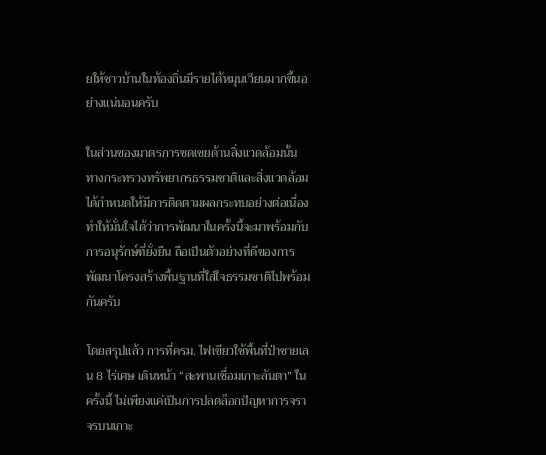ยให้ชาวบ้านในท้องถิ่นมีรายได้หมุนเวียนมากขึ้นอย่างแน่นอนครับ

ในส่วนของมาตรการชดเชยด้านสิ่งแวดล้อมนั้น ทางกระทรวงทรัพยากรธรรมชาติและสิ่งแวดล้อมได้กำหนดให้มีการติดตามผลกระทบอย่างต่อเนื่อง ทำให้มั่นใจได้ว่าการพัฒนาในครั้งนี้จะมาพร้อมกับการอนุรักษ์ที่ยั่งยืน ถือเป็นตัวอย่างที่ดีของการพัฒนาโครงสร้างพื้นฐานที่ใส่ใจธรรมชาติไปพร้อมกันครับ

โดยสรุปแล้ว การที่ครม. ไฟเขียวใช้พื้นที่ป่าชายเลน 8 ไร่เศษ เดินหน้า “สะพานเชื่อมเกาะลันตา” ในครั้งนี้ ไม่เพียงแค่เป็นการปลดล็อกปัญหาการจราจรบนเกาะ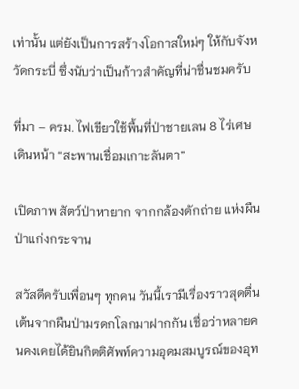เท่านั้น แต่ยังเป็นการสร้างโอกาสใหม่ๆ ให้กับจังหวัดกระบี่ ซึ่งนับว่าเป็นก้าวสำคัญที่น่าชื่นชมครับ

ที่มา – ครม. ไฟเขียวใช้พื้นที่ป่าชายเลน 8 ไร่เศษ เดินหน้า “สะพานเชื่อมเกาะลันตา”

เปิดภาพ สัตว์ป่าหายาก จากกล้องดักถ่าย แห่งผืนป่าแก่งกระจาน

สวัสดีครับเพื่อนๆ ทุกคน วันนี้เรามีเรื่องราวสุดตื่นเต้นจากผืนป่ามรดกโลกมาฝากกัน เชื่อว่าหลายคนคงเคยได้ยินกิตติศัพท์ความอุดมสมบูรณ์ของอุท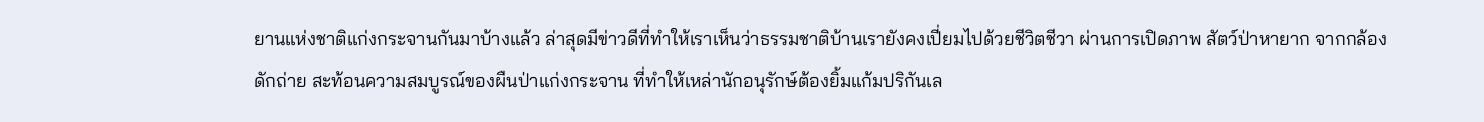ยานแห่งชาติแก่งกระจานกันมาบ้างแล้ว ล่าสุดมีข่าวดีที่ทำให้เราเห็นว่าธรรมชาติบ้านเรายังคงเปี่ยมไปด้วยชีวิตชีวา ผ่านการเปิดภาพ สัตว์ป่าหายาก จากกล้องดักถ่าย สะท้อนความสมบูรณ์ของผืนป่าแก่งกระจาน ที่ทำให้เหล่านักอนุรักษ์ต้องยิ้มแก้มปริกันเล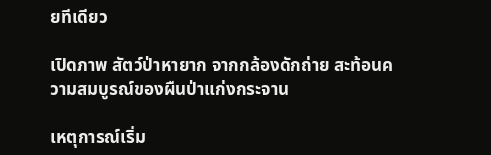ยทีเดียว

เปิดภาพ สัตว์ป่าหายาก จากกล้องดักถ่าย สะท้อนความสมบูรณ์ของผืนป่าแก่งกระจาน

เหตุการณ์เริ่ม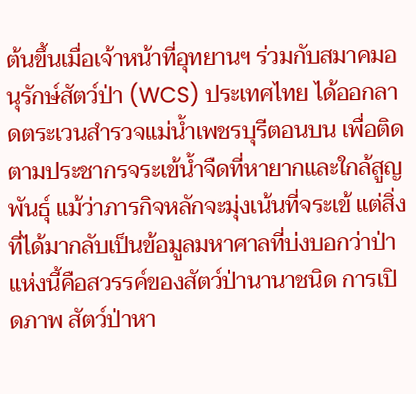ต้นขึ้นเมื่อเจ้าหน้าที่อุทยานฯ ร่วมกับสมาคมอนุรักษ์สัตว์ป่า (WCS) ประเทศไทย ได้ออกลาดตระเวนสำรวจแม่น้ำเพชรบุรีตอนบน เพื่อติดตามประชากรจระเข้น้ำจืดที่หายากและใกล้สูญพันธุ์ แม้ว่าภารกิจหลักจะมุ่งเน้นที่จระเข้ แต่สิ่งที่ได้มากลับเป็นข้อมูลมหาศาลที่บ่งบอกว่าป่าแห่งนี้คือสวรรค์ของสัตว์ป่านานาชนิด การเปิดภาพ สัตว์ป่าหา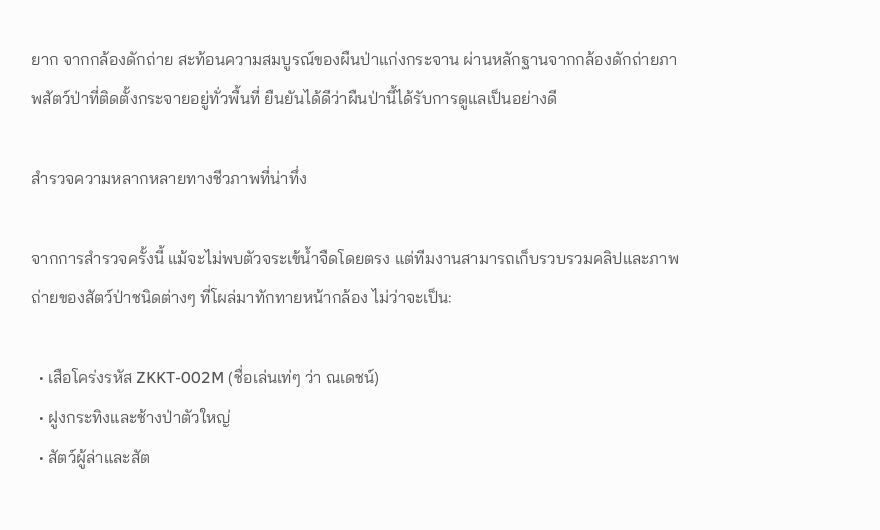ยาก จากกล้องดักถ่าย สะท้อนความสมบูรณ์ของผืนป่าแก่งกระจาน ผ่านหลักฐานจากกล้องดักถ่ายภาพสัตว์ป่าที่ติดตั้งกระจายอยู่ทั่วพื้นที่ ยืนยันได้ดีว่าผืนป่านี้ได้รับการดูแลเป็นอย่างดี

สำรวจความหลากหลายทางชีวภาพที่น่าทึ่ง

จากการสำรวจครั้งนี้ แม้จะไม่พบตัวจระเข้น้ำจืดโดยตรง แต่ทีมงานสามารถเก็บรวบรวมคลิปและภาพถ่ายของสัตว์ป่าชนิดต่างๆ ที่โผล่มาทักทายหน้ากล้อง ไม่ว่าจะเป็น:

  • เสือโคร่งรหัส ZKKT-002M (ชื่อเล่นเท่ๆ ว่า ณเดชน์)
  • ฝูงกระทิงและช้างป่าตัวใหญ่
  • สัตว์ผู้ล่าและสัต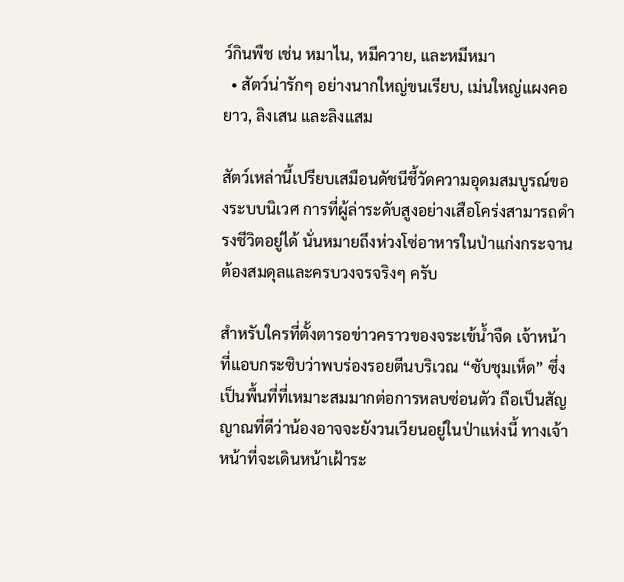ว์กินพืช เช่น หมาไน, หมีควาย, และหมีหมา
  • สัตว์น่ารักๆ อย่างนากใหญ่ขนเรียบ, เม่นใหญ่แผงคอยาว, ลิงเสน และลิงแสม

สัตว์เหล่านี้เปรียบเสมือนดัชนีชี้วัดความอุดมสมบูรณ์ของระบบนิเวศ การที่ผู้ล่าระดับสูงอย่างเสือโคร่งสามารถดำรงชีวิตอยู่ได้ นั่นหมายถึงห่วงโซ่อาหารในป่าแก่งกระจานต้องสมดุลและครบวงจรจริงๆ ครับ

สำหรับใครที่ตั้งตารอข่าวคราวของจระเข้น้ำจืด เจ้าหน้าที่แอบกระซิบว่าพบร่องรอยตีนบริเวณ “ซับชุมเห็ด” ซึ่งเป็นพื้นที่ที่เหมาะสมมากต่อการหลบซ่อนตัว ถือเป็นสัญญาณที่ดีว่าน้องอาจจะยังวนเวียนอยู่ในป่าแห่งนี้ ทางเจ้าหน้าที่จะเดินหน้าเฝ้าระ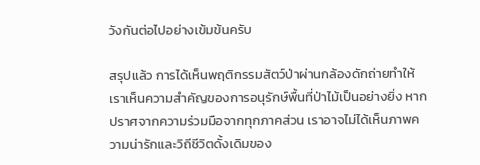วังกันต่อไปอย่างเข้มข้นครับ

สรุปแล้ว การได้เห็นพฤติกรรมสัตว์ป่าผ่านกล้องดักถ่ายทำให้เราเห็นความสำคัญของการอนุรักษ์พื้นที่ป่าไม้เป็นอย่างยิ่ง หากปราศจากความร่วมมือจากทุกภาคส่วน เราอาจไม่ได้เห็นภาพความน่ารักและวิถีชีวิตดั้งเดิมของ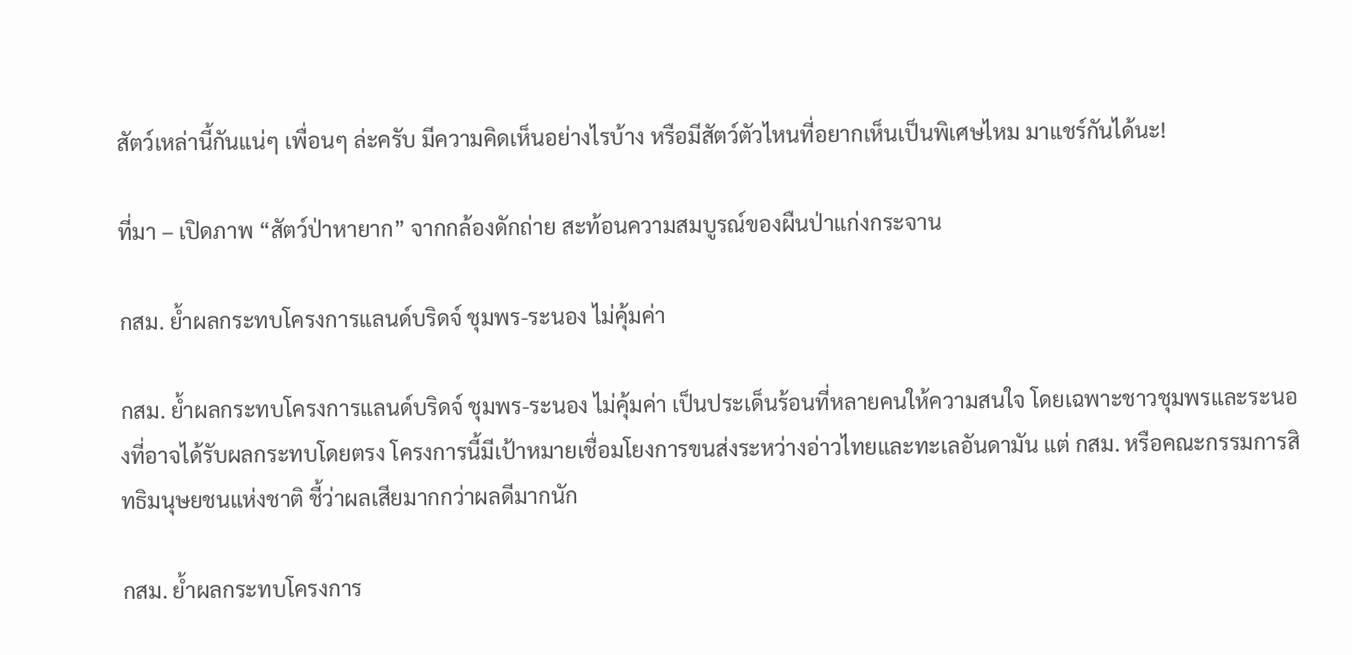สัตว์เหล่านี้กันแน่ๆ เพื่อนๆ ล่ะครับ มีความคิดเห็นอย่างไรบ้าง หรือมีสัตว์ตัวไหนที่อยากเห็นเป็นพิเศษไหม มาแชร์กันได้นะ!

ที่มา – เปิดภาพ “สัตว์ป่าหายาก” จากกล้องดักถ่าย สะท้อนความสมบูรณ์ของผืนป่าแก่งกระจาน

กสม. ย้ำผลกระทบโครงการแลนด์บริดจ์ ชุมพร-ระนอง ไม่คุ้มค่า

กสม. ย้ำผลกระทบโครงการแลนด์บริดจ์ ชุมพร-ระนอง ไม่คุ้มค่า เป็นประเด็นร้อนที่หลายคนให้ความสนใจ โดยเฉพาะชาวชุมพรและระนองที่อาจได้รับผลกระทบโดยตรง โครงการนี้มีเป้าหมายเชื่อมโยงการขนส่งระหว่างอ่าวไทยและทะเลอันดามัน แต่ กสม. หรือคณะกรรมการสิทธิมนุษยชนแห่งชาติ ชี้ว่าผลเสียมากกว่าผลดีมากนัก

กสม. ย้ำผลกระทบโครงการ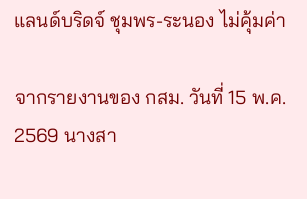แลนด์บริดจ์ ชุมพร-ระนอง ไม่คุ้มค่า

จากรายงานของ กสม. วันที่ 15 พ.ค. 2569 นางสา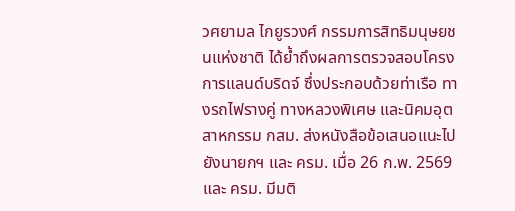วศยามล ไกยูรวงศ์ กรรมการสิทธิมนุษยชนแห่งชาติ ได้ย้ำถึงผลการตรวจสอบโครงการแลนด์บริดจ์ ซึ่งประกอบด้วยท่าเรือ ทางรถไฟรางคู่ ทางหลวงพิเศษ และนิคมอุตสาหกรรม กสม. ส่งหนังสือข้อเสนอแนะไปยังนายกฯ และ ครม. เมื่อ 26 ก.พ. 2569 และ ครม. มีมติ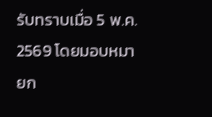รับทราบเมื่อ 5 พ.ค. 2569 โดยมอบหมายก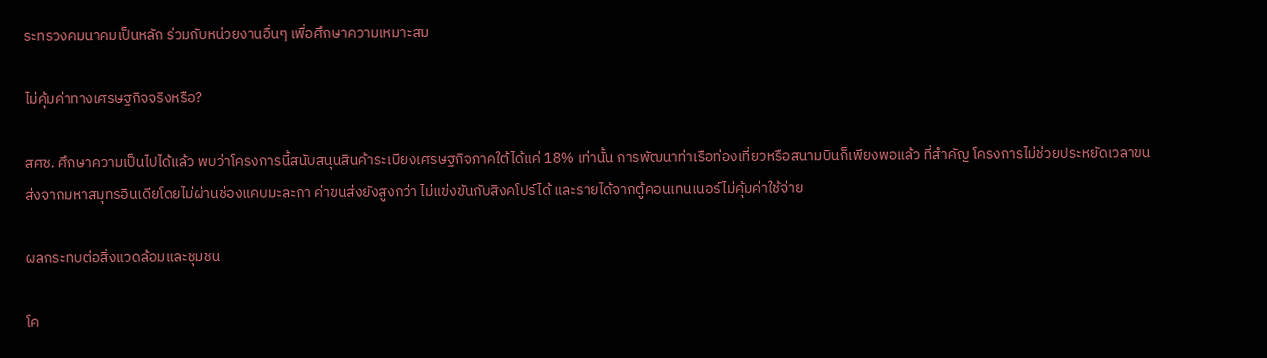ระทรวงคมนาคมเป็นหลัก ร่วมกับหน่วยงานอื่นๆ เพื่อศึกษาความเหมาะสม

ไม่คุ้มค่าทางเศรษฐกิจจริงหรือ?

สศช. ศึกษาความเป็นไปได้แล้ว พบว่าโครงการนี้สนับสนุนสินค้าระเบียงเศรษฐกิจภาคใต้ได้แค่ 18% เท่านั้น การพัฒนาท่าเรือท่องเที่ยวหรือสนามบินก็เพียงพอแล้ว ที่สำคัญ โครงการไม่ช่วยประหยัดเวลาขนส่งจากมหาสมุทรอินเดียโดยไม่ผ่านช่องแคบมะละกา ค่าขนส่งยังสูงกว่า ไม่แข่งขันกับสิงคโปร์ได้ และรายได้จากตู้คอนเทนเนอร์ไม่คุ้มค่าใช้จ่าย

ผลกระทบต่อสิ่งแวดล้อมและชุมชน

โค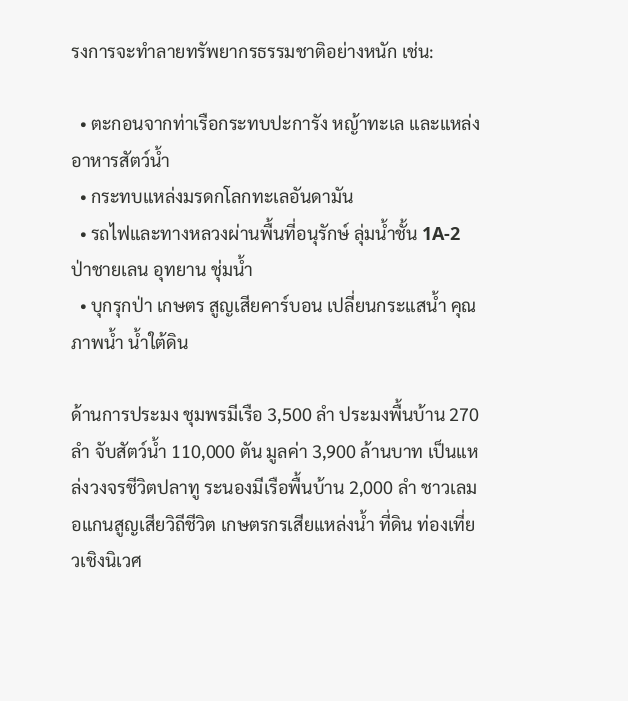รงการจะทำลายทรัพยากรธรรมชาติอย่างหนัก เช่น:

  • ตะกอนจากท่าเรือกระทบปะการัง หญ้าทะเล และแหล่งอาหารสัตว์น้ำ
  • กระทบแหล่งมรดกโลกทะเลอันดามัน
  • รถไฟและทางหลวงผ่านพื้นที่อนุรักษ์ ลุ่มน้ำชั้น 1A-2 ป่าชายเลน อุทยาน ชุ่มน้ำ
  • บุกรุกป่า เกษตร สูญเสียคาร์บอน เปลี่ยนกระแสน้ำ คุณภาพน้ำ น้ำใต้ดิน

ด้านการประมง ชุมพรมีเรือ 3,500 ลำ ประมงพื้นบ้าน 270 ลำ จับสัตว์น้ำ 110,000 ตัน มูลค่า 3,900 ล้านบาท เป็นแหล่งวงจรชีวิตปลาทู ระนองมีเรือพื้นบ้าน 2,000 ลำ ชาวเลมอแกนสูญเสียวิถีชีวิต เกษตรกรเสียแหล่งน้ำ ที่ดิน ท่องเที่ยวเชิงนิเวศ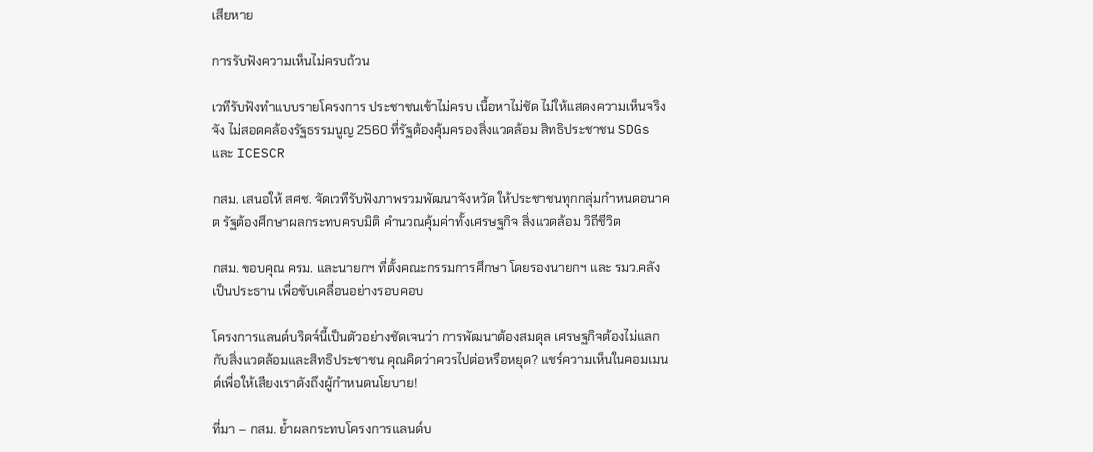เสียหาย

การรับฟังความเห็นไม่ครบถ้วน

เวทีรับฟังทำแบบรายโครงการ ประชาชนเข้าไม่ครบ เนื้อหาไม่ชัด ไม่ให้แสดงความเห็นจริงจัง ไม่สอดคล้องรัฐธรรมนูญ 2560 ที่รัฐต้องคุ้มครองสิ่งแวดล้อม สิทธิประชาชน SDGs และ ICESCR

กสม. เสนอให้ สศช. จัดเวทีรับฟังภาพรวมพัฒนาจังหวัด ให้ประชาชนทุกกลุ่มกำหนดอนาคต รัฐต้องศึกษาผลกระทบครบมิติ คำนวณคุ้มค่าทั้งเศรษฐกิจ สิ่งแวดล้อม วิถีชีวิต

กสม. ขอบคุณ ครม. และนายกฯ ที่ตั้งคณะกรรมการศึกษา โดยรองนายกฯ และ รมว.คลังเป็นประธาน เพื่อขับเคลื่อนอย่างรอบคอบ

โครงการแลนด์บริดจ์นี้เป็นตัวอย่างชัดเจนว่า การพัฒนาต้องสมดุล เศรษฐกิจต้องไม่แลกกับสิ่งแวดล้อมและสิทธิประชาชน คุณคิดว่าควรไปต่อหรือหยุด? แชร์ความเห็นในคอมเมนต์เพื่อให้เสียงเราดังถึงผู้กำหนดนโยบาย!

ที่มา – กสม. ย้ำผลกระทบโครงการแลนด์บ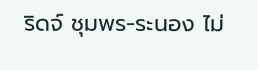ริดจ์ ชุมพร-ระนอง ไม่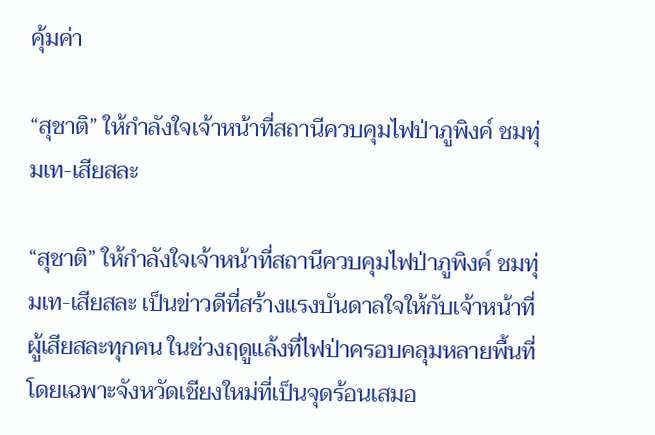คุ้มค่า

“สุชาติ” ให้กำลังใจเจ้าหน้าที่สถานีควบคุมไฟป่าภูพิงค์ ชมทุ่มเท-เสียสละ

“สุชาติ” ให้กำลังใจเจ้าหน้าที่สถานีควบคุมไฟป่าภูพิงค์ ชมทุ่มเท-เสียสละ เป็นข่าวดีที่สร้างแรงบันดาลใจให้กับเจ้าหน้าที่ผู้เสียสละทุกคน ในช่วงฤดูแล้งที่ไฟป่าครอบคลุมหลายพื้นที่ โดยเฉพาะจังหวัดเชียงใหม่ที่เป็นจุดร้อนเสมอ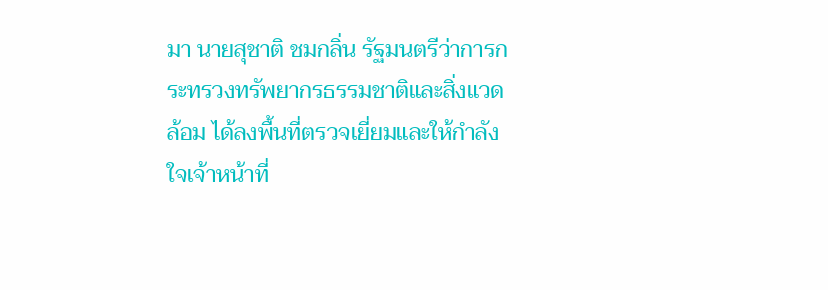มา นายสุชาติ ชมกลิ่น รัฐมนตรีว่าการกระทรวงทรัพยากรธรรมชาติและสิ่งแวดล้อม ได้ลงพื้นที่ตรวจเยี่ยมและให้กำลังใจเจ้าหน้าที่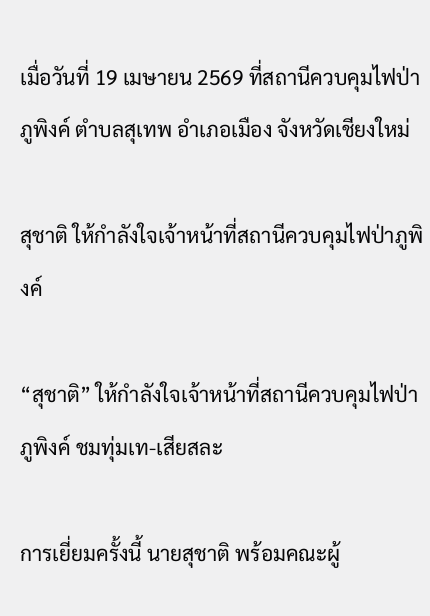เมื่อวันที่ 19 เมษายน 2569 ที่สถานีควบคุมไฟป่าภูพิงค์ ตำบลสุเทพ อำเภอเมือง จังหวัดเชียงใหม่

สุชาติ ให้กำลังใจเจ้าหน้าที่สถานีควบคุมไฟป่าภูพิงค์

“สุชาติ” ให้กำลังใจเจ้าหน้าที่สถานีควบคุมไฟป่าภูพิงค์ ชมทุ่มเท-เสียสละ

การเยี่ยมครั้งนี้ นายสุชาติ พร้อมคณะผู้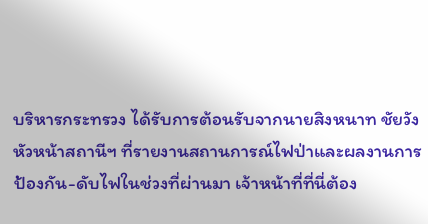บริหารกระทรวง ได้รับการต้อนรับจากนายสิงหนาท ชัยวัง หัวหน้าสถานีฯ ที่รายงานสถานการณ์ไฟป่าและผลงานการป้องกัน-ดับไฟในช่วงที่ผ่านมา เจ้าหน้าที่ที่นี่ต้อง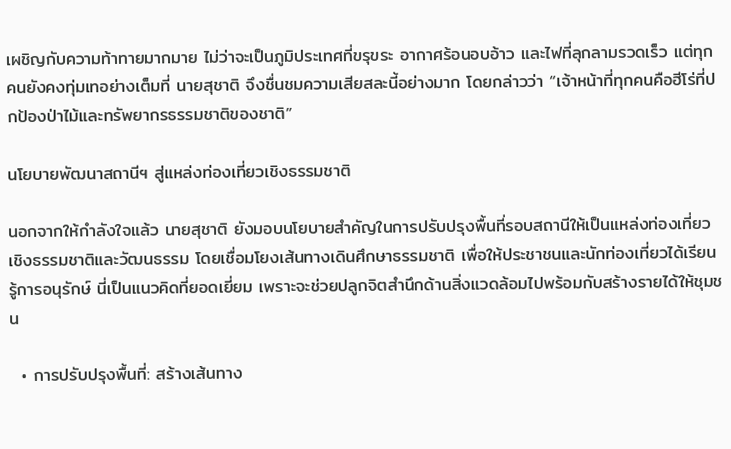เผชิญกับความท้าทายมากมาย ไม่ว่าจะเป็นภูมิประเทศที่ขรุขระ อากาศร้อนอบอ้าว และไฟที่ลุกลามรวดเร็ว แต่ทุกคนยังคงทุ่มเทอย่างเต็มที่ นายสุชาติ จึงชื่นชมความเสียสละนี้อย่างมาก โดยกล่าวว่า “เจ้าหน้าที่ทุกคนคือฮีโร่ที่ปกป้องป่าไม้และทรัพยากรธรรมชาติของชาติ”

นโยบายพัฒนาสถานีฯ สู่แหล่งท่องเที่ยวเชิงธรรมชาติ

นอกจากให้กำลังใจแล้ว นายสุชาติ ยังมอบนโยบายสำคัญในการปรับปรุงพื้นที่รอบสถานีให้เป็นแหล่งท่องเที่ยวเชิงธรรมชาติและวัฒนธรรม โดยเชื่อมโยงเส้นทางเดินศึกษาธรรมชาติ เพื่อให้ประชาชนและนักท่องเที่ยวได้เรียนรู้การอนุรักษ์ นี่เป็นแนวคิดที่ยอดเยี่ยม เพราะจะช่วยปลูกจิตสำนึกด้านสิ่งแวดล้อมไปพร้อมกับสร้างรายได้ให้ชุมชน

  • การปรับปรุงพื้นที่: สร้างเส้นทาง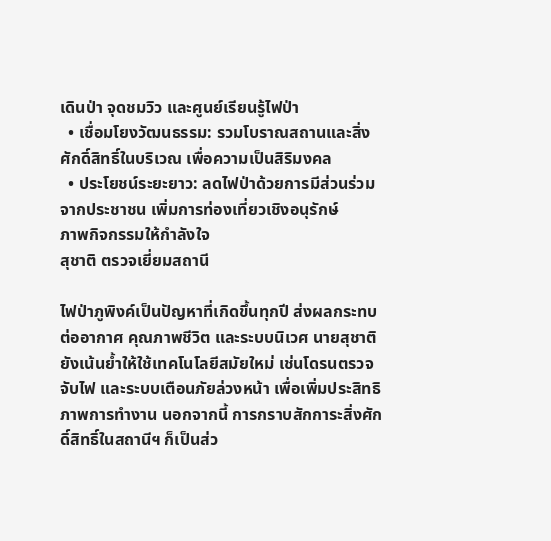เดินป่า จุดชมวิว และศูนย์เรียนรู้ไฟป่า
  • เชื่อมโยงวัฒนธรรม: รวมโบราณสถานและสิ่งศักดิ์สิทธิ์ในบริเวณ เพื่อความเป็นสิริมงคล
  • ประโยชน์ระยะยาว: ลดไฟป่าด้วยการมีส่วนร่วมจากประชาชน เพิ่มการท่องเที่ยวเชิงอนุรักษ์
ภาพกิจกรรมให้กำลังใจ
สุชาติ ตรวจเยี่ยมสถานี

ไฟป่าภูพิงค์เป็นปัญหาที่เกิดขึ้นทุกปี ส่งผลกระทบต่ออากาศ คุณภาพชีวิต และระบบนิเวศ นายสุชาติ ยังเน้นย้ำให้ใช้เทคโนโลยีสมัยใหม่ เช่นโดรนตรวจจับไฟ และระบบเตือนภัยล่วงหน้า เพื่อเพิ่มประสิทธิภาพการทำงาน นอกจากนี้ การกราบสักการะสิ่งศักดิ์สิทธิ์ในสถานีฯ ก็เป็นส่ว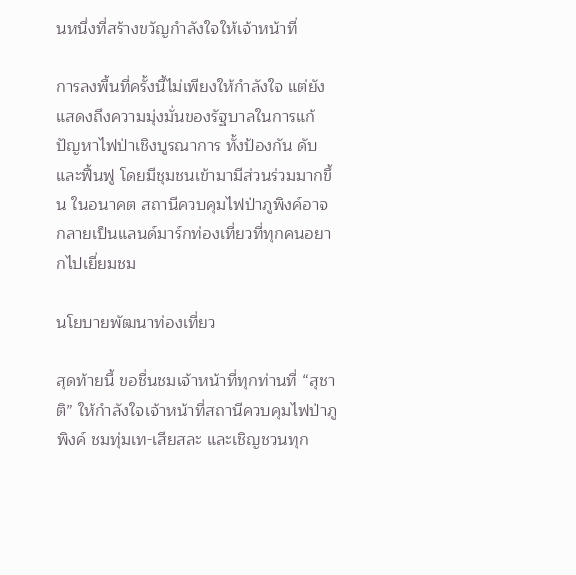นหนึ่งที่สร้างขวัญกำลังใจให้เจ้าหน้าที่

การลงพื้นที่ครั้งนี้ไม่เพียงให้กำลังใจ แต่ยังแสดงถึงความมุ่งมั่นของรัฐบาลในการแก้ปัญหาไฟป่าเชิงบูรณาการ ทั้งป้องกัน ดับ และฟื้นฟู โดยมีชุมชนเข้ามามีส่วนร่วมมากขึ้น ในอนาคต สถานีควบคุมไฟป่าภูพิงค์อาจกลายเป็นแลนด์มาร์กท่องเที่ยวที่ทุกคนอยากไปเยี่ยมชม

นโยบายพัฒนาท่องเที่ยว

สุดท้ายนี้ ขอชื่นชมเจ้าหน้าที่ทุกท่านที่ “สุชาติ” ให้กำลังใจเจ้าหน้าที่สถานีควบคุมไฟป่าภูพิงค์ ชมทุ่มเท-เสียสละ และเชิญชวนทุก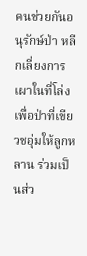คนช่วยกันอนุรักษ์ป่า หลีกเลี่ยงการเผาในที่โล่ง เพื่อป่าที่เขียวชอุ่มให้ลูกหลาน ร่วมเป็นส่ว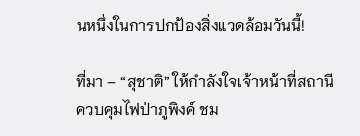นหนึ่งในการปกป้องสิ่งแวดล้อมวันนี้!

ที่มา – “สุชาติ” ให้กำลังใจเจ้าหน้าที่สถานีควบคุมไฟป่าภูพิงค์ ชม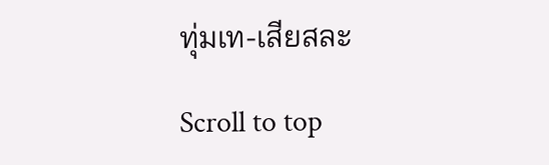ทุ่มเท-เสียสละ

Scroll to top